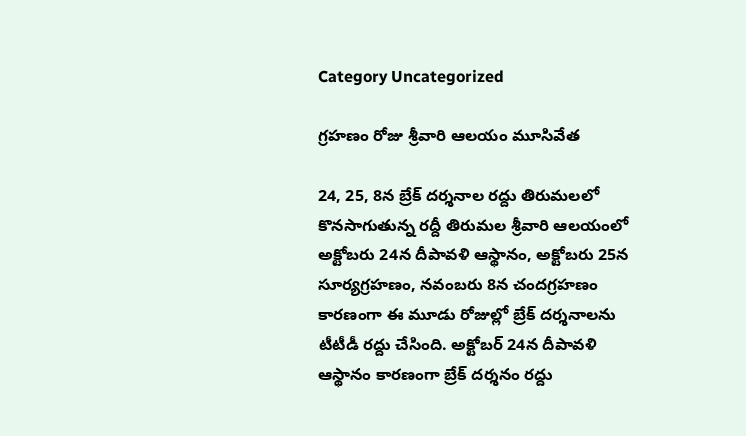Category Uncategorized

గ్రహణం రోజు శ్రీవారి ఆలయం మూసివేత

24, 25, 8న బ్రేక్‌ ‌దర్శనాల రద్దు తిరుమలలో కొనసాగుతున్న రద్దీ తిరుమల శ్రీవారి ఆలయంలో అక్టోబరు 24న దీపావళి ఆస్థానం, అక్టోబరు 25న సూర్యగ్రహణం, నవంబరు 8న చందగ్రహణం కారణంగా ఈ మూడు రోజుల్లో బ్రేక్‌ ‌దర్శనాలను టీటీడీ రద్దు చేసింది. అక్టోబర్‌ 24న దీపావళి ఆస్థానం కారణంగా బ్రేక్‌ ‌దర్శనం రద్దు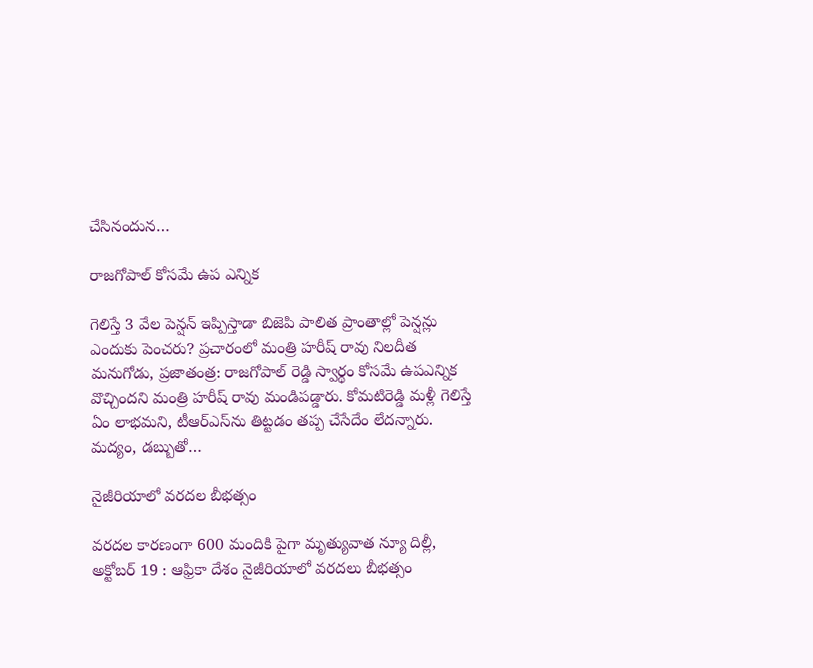చేసినందున…

రాజగోపాల్‌ ‌కోసమే ఉప ఎన్నిక

గెలిస్తే 3 వేల పెన్షన్‌ ఇప్పిస్తాడా బిజెపి పాలిత ప్రాంతాల్లో పెన్షన్లు ఎందుకు పెంచరు? ప్రచారంలో మంత్రి హరీష్‌ ‌రావు నిలదీత మనుగోడు, ప్రజాతంత్ర: రాజగోపాల్‌ ‌రెడ్డి స్వార్థం కోసమే ఉపఎన్నిక వొచ్చిందని మంత్రి హరీష్‌ ‌రావు మండిపడ్డారు. కోమటిరెడ్డి మళ్లీ గెలిస్తే ఏం లాభమని, టీఆర్‌ఎస్‌ను తిట్టడం తప్ప చేసేదేం లేదన్నారు. మద్యం, డబ్బుతో…

నైజీరియాలో వరదల బీభత్సం

వరదల కారణంగా 600 మందికి పైగా మృత్యువాత న్యూ దిల్లీ, అక్టోబర్‌ 19 : ఆ‌ఫ్రికా దేశం నైజీరియాలో వరదలు బీభత్సం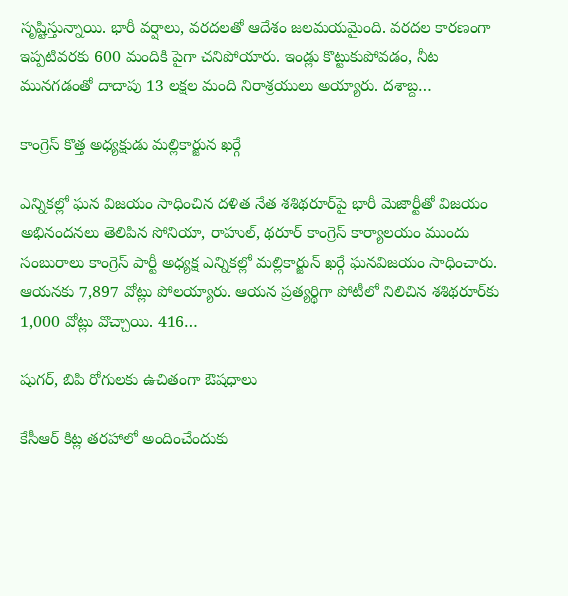సృష్టిస్తున్నాయి. భారీ వర్షాలు, వరదలతో ఆదేశం జలమయమైంది. వరదల కారణంగా ఇప్పటివరకు 600 మందికి పైగా చనిపోయారు. ఇండ్లు కొట్టుకుపోవడం, నీట మునగడంతో దాదాపు 13 లక్షల మంది నిరాశ్రయులు అయ్యారు. దశాబ్ద…

కాంగ్రెస్‌ ‌కొత్త అధ్యక్షుడు మల్లికార్జున ఖర్గే

ఎన్నికల్లో ఘన విజయం సాధించిన దళిత నేత శశిథరూర్‌పై భారీ మెజార్టీతో విజయం అభినందనలు తెలిపిన సోనియా, రాహుల్‌, థరూర్‌ ‌కాంగ్రెస్‌ ‌కార్యాలయం ముందు సంబురాలు కాంగ్రెస్‌ ‌పార్టీ అధ్యక్ష ఎన్నికల్లో మల్లికార్జున్‌ ‌ఖర్గే ఘనవిజయం సాధించారు. ఆయనకు 7,897 వోట్లు పోలయ్యారు. ఆయన ప్రత్యర్థిగా పోటీలో నిలిచిన శశిథరూర్‌కు 1,000 వోట్లు వొచ్చాయి. 416…

షుగర్‌, బిపి రోగులకు ఉచితంగా ఔషధాలు

కేసీఆర్‌ ‌కిట్ల తరహాలో అందించేందుకు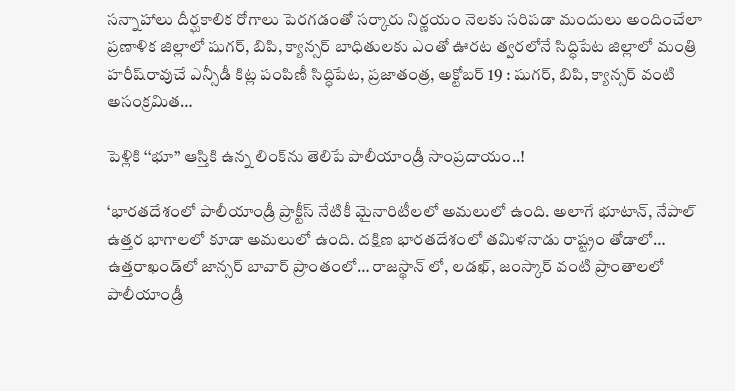సన్నాహాలు దీర్ఘకాలిక రోగాలు పెరగడంతో సర్కారు నిర్ణయం నెలకు సరిపడా మందులు అందించేలా ప్రణాళిక జిల్లాలో షుగర్‌, బిపి, క్యాన్సర్‌ ‌బాధితులకు ఎంతో ఊరట త్వరలోనే సిద్ధిపేట జిల్లాలో మంత్రి హరీష్‌రావుచే ఎన్సీడీ కిట్ల పంపిణీ సిద్ధిపేట, ప్రజాతంత్ర, అక్టోబర్‌ 19 : షుగర్‌, బిపి, క్యాన్సర్‌ ‌వంటి అసంక్రమిత…

పెళ్లికి ‘‘భూ’’ ఆస్తికి ఉన్న లింక్‌ను తెలిపే పాలీయాండ్రీ సాంప్రదాయం..!

‘భారతదేశంలో పాలీయాండ్రీ ప్రాక్టీస్‌ ‌నేటికీ మైనారిటీలలో అమలులో ఉంది. అలాగే భూటాన్‌, నేపాల్‌ ఉత్తర భాగాలలో కూడా అమలులో ఉంది. దక్షిణ భారతదేశంలో తమిళనాడు రాష్ట్రం తోడాలో… ఉత్తరాఖండ్‌లో జాన్సర్‌ ‌బావార్‌ ‌ప్రాంతంలో… రాజస్థాన్‌ ‌లో, లడఖ్‌, జంస్కార్‌ ‌వంటి ప్రాంతాలలో పాలీయాండ్రీ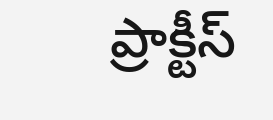ప్రాక్టీస్‌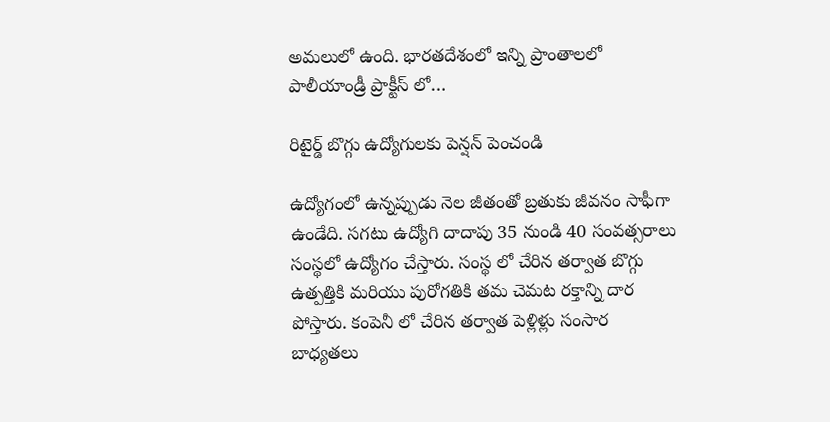అమలులో ఉంది. భారతదేశంలో ఇన్ని ప్రాంతాలలో పాలీయాండ్రీ ప్రాక్టీస్‌ ‌లో…

రిటైర్డ్ ‌బొగ్గు ఉద్యోగులకు పెన్షన్‌ ‌పెంచండి

ఉద్యోగంలో ఉన్నప్పుడు నెల జీతంతో బ్రతుకు జీవనం సాఫీగా ఉండేది. సగటు ఉద్యోగి దాదాపు 35 నుండి 40 సంవత్సరాలు సంస్థలో ఉద్యోగం చేస్తారు. సంస్థ లో చేరిన తర్వాత బొగ్గు ఉత్పత్తికి మరియు పురోగతికి తమ చెమట రక్తాన్ని దార పోస్తారు. కంపెనీ లో చేరిన తర్వాత పెళ్లిళ్లు సంసార బాధ్యతలు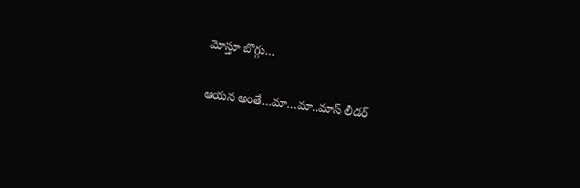మోస్తూ బొగ్గు…

ఆయన అంతే…మా…మా..మాస్‌ ‌లీడర్‌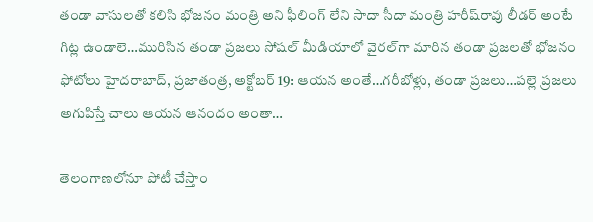తండా వాసులతో కలిసి భోజనం మంత్రి అని ఫీలింగ్‌ ‌లేని సాదా సీదా మంత్రి హరీష్‌రావు లీడర్‌ అం‌టే గిట్ల ఉండాలె…మురిసిన తండా ప్రజలు సోషల్‌ ‌మీడియాలో వైరల్‌గా మారిన తండా ప్రజలతో భోజనం ఫోటోలు హైదరాబాద్‌, ప్రజాతంత్ర, అక్టోబర్‌ 19: ఆయన అంతే…గరీబోళ్లు, తండా ప్రజలు…పల్లె ప్రజలు అగుపిస్తే చాలు ఆయన ఆనందం అంతా…

తెలంగాణలోనూ పోటీ చేస్తాం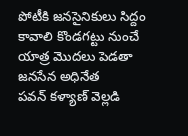పోటీకి జనసైనికులు సిద్దం కావాలి కొండగట్టు నుంచే యాత్ర మొదలు పెడతా జనసేన అధినేత పవన్‌ ‌కళ్యాణ్‌ ‌వెల్లడి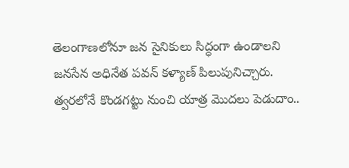తెలంగాణలోనూ జన సైనికులు సిద్ధంగా ఉండాలని జనసేన అధినేత పవన్‌ ‌కళ్యాణ్‌ ‌పిలుపునిచ్చారు. త్వరలోనే కొండగట్టు నుంచి యాత్ర మొదలు పెడుదాం..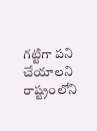గట్టిగా పని చేయాలని రాష్ట్రంలోని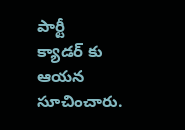పార్టీ క్యాడర్‌ ‌కు ఆయన సూచించారు.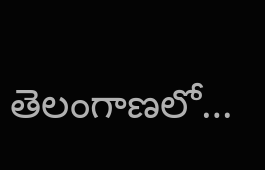తెలంగాణలో…